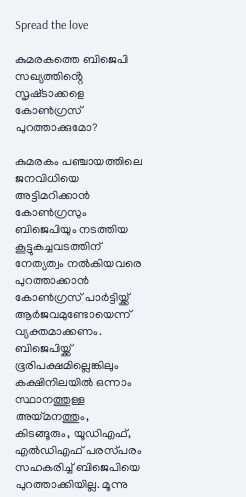Spread the love

കുമരകത്തെ ബിജെപി സഖ്യത്തിൻ്റെ സൃഷ്‌ടാക്കളെ കോൺഗ്രസ് പുറത്താക്കുമോ?

കുമരകം പഞ്ചായത്തിലെ ജനവിധിയെ അട്ടിമറിക്കാൻ കോൺഗ്രസും ബിജെപിയും നടത്തിയ കൂട്ടുകച്ചവടത്തിന് നേത്യത്വം നൽകിയവരെ പുറത്താക്കാൻ കോൺഗ്രസ് പാർട്ടിയ്ക്ക് ആർജവമുണ്ടോയെന്ന് വ്യക്തമാക്കണം. ബിജെപിയ്ക്ക് ഭൂരിപക്ഷമില്ലെങ്കിലും കക്ഷിനിലയിൽ ഒന്നാം സ്ഥാനത്തുള്ള അയ്മനത്തും, കിടങ്ങൂരും, യൂഡിഎഫ്, എൽഡിഎഫ് പരസ്‌പരം സഹകരിച്ച് ബിജെപിയെ പുറത്താക്കിയില്ല. മൂന്നു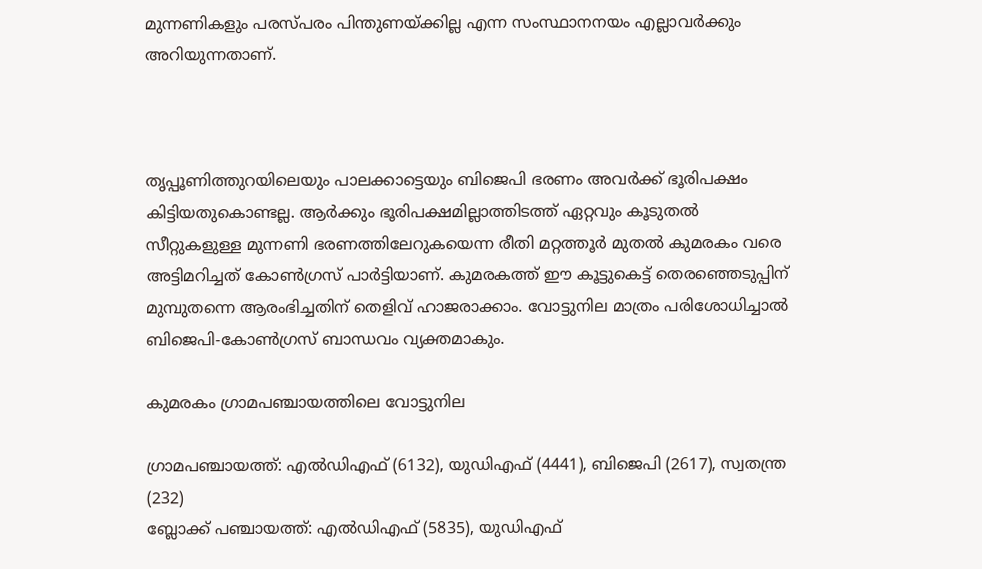മുന്നണികളും പരസ്‌പരം പിന്തുണയ്ക്കില്ല എന്ന സംസ്ഥാനനയം എല്ലാവർക്കും അറിയുന്നതാണ്.



തൃപ്പൂണിത്തുറയിലെയും പാലക്കാട്ടെയും ബിജെപി ഭരണം അവർക്ക് ഭൂരിപക്ഷം കിട്ടിയതുകൊണ്ടല്ല. ആർക്കും ഭൂരിപക്ഷമില്ലാത്തിടത്ത് ഏറ്റവും കൂടുതൽ സീറ്റുകളുള്ള മുന്നണി ഭരണത്തിലേറുകയെന്ന രീതി മറ്റത്തൂർ മുതൽ കുമരകം വരെ അട്ടിമറിച്ചത് കോൺഗ്രസ് പാർട്ടിയാണ്. കുമരകത്ത് ഈ കൂട്ടുകെട്ട് തെരഞ്ഞെടുപ്പിന് മുമ്പുതന്നെ ആരംഭിച്ചതിന് തെളിവ് ഹാജരാക്കാം. വോട്ടുനില മാത്രം പരിശോധിച്ചാൽ ബിജെപി-കോൺഗ്രസ് ബാന്ധവം വ്യക്തമാകും.

കുമരകം ഗ്രാമപഞ്ചായത്തിലെ വോട്ടുനില

ഗ്രാമപഞ്ചായത്ത്: എൽഡിഎഫ് (6132), യുഡിഎഫ് (4441), ബിജെപി (2617), സ്വതന്ത്ര (232)
ബ്ലോക്ക് പഞ്ചായത്ത്: എൽഡിഎഫ് (5835), യുഡിഎഫ്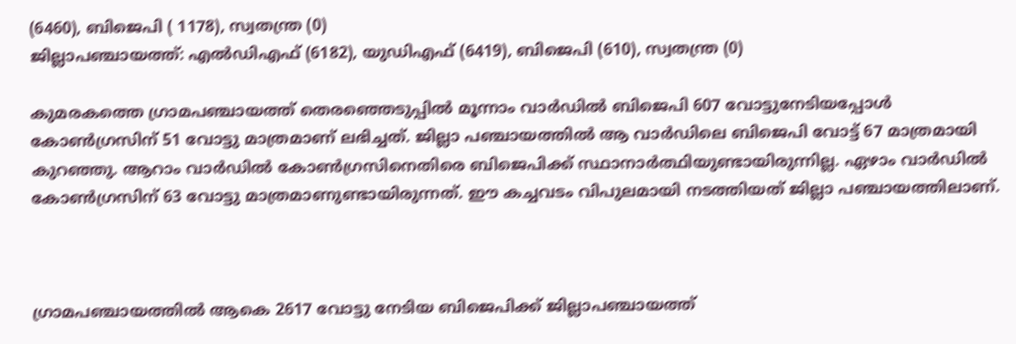(6460), ബിജെപി ( 1178), സ്വതന്ത്ര (0)
ജില്ലാപഞ്ചായത്ത്: എൽഡിഎഫ് (6182), യുഡിഎഫ് (6419), ബിജെപി (610), സ്വതന്ത്ര (0)

കുമരകത്തെ ഗ്രാമപഞ്ചായത്ത് തെരഞ്ഞെടുപ്പിൽ മൂന്നാം വാർഡിൽ ബിജെപി 607 വോട്ടുനേടിയപ്പോൾ കോൺഗ്രസിന് 51 വോട്ടു മാത്രമാണ് ലഭിച്ചത്. ജില്ലാ പഞ്ചായത്തിൽ ആ വാർഡിലെ ബിജെപി വോട്ട് 67 മാത്രമായി കുറഞ്ഞു. ആറാം വാർഡിൽ കോൺഗ്രസിനെതിരെ ബിജെപിക്ക് സ്ഥാനാർത്ഥിയുണ്ടായിരുന്നില്ല. ഏഴാം വാർഡിൽ കോൺഗ്രസിന് 63 വോട്ടു മാത്രമാണുണ്ടായിരുന്നത്. ഈ കച്ചവടം വിപുലമായി നടത്തിയത് ജില്ലാ പഞ്ചായത്തിലാണ്.



ഗ്രാമപഞ്ചായത്തിൽ ആകെ 2617 വോട്ടു നേടിയ ബിജെപിക്ക് ജില്ലാപഞ്ചായത്ത്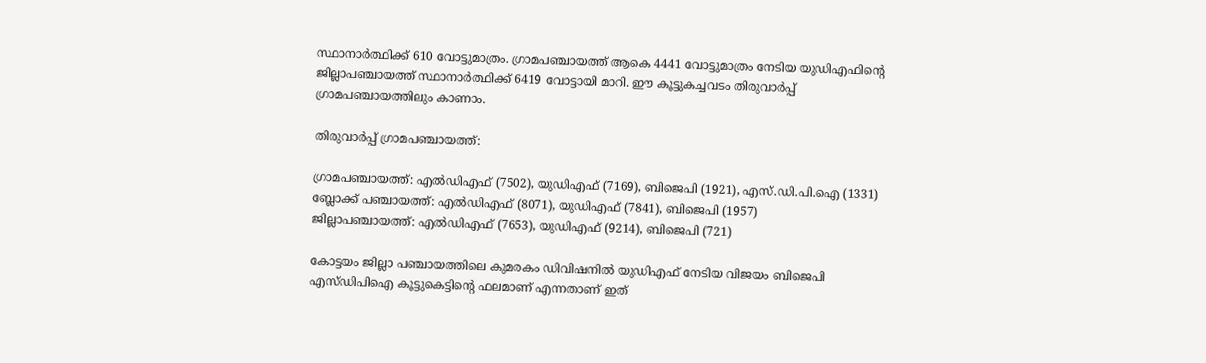സ്ഥാനാർത്ഥിക്ക് 610 വോട്ടുമാത്രം. ഗ്രാമപഞ്ചായത്ത് ആകെ 4441 വോട്ടുമാത്രം നേടിയ യുഡിഎഫിന്റെ ജില്ലാപഞ്ചായത്ത് സ്ഥാനാർത്ഥിക്ക് 6419 വോട്ടായി മാറി. ഈ കൂട്ടുകച്ചവടം തിരുവാർപ്പ് ഗ്രാമപഞ്ചായത്തിലും കാണാം.

തിരുവാർപ്പ് ഗ്രാമപഞ്ചായത്ത്:

ഗ്രാമപഞ്ചായത്ത്: എൽഡിഎഫ് (7502), യുഡിഎഫ് (7169), ബിജെപി (1921), എസ്.ഡി.പി.ഐ (1331)
ബ്ലോക്ക് പഞ്ചായത്ത്: എൽഡിഎഫ് (8071), യുഡിഎഫ് (7841), ബിജെപി (1957)
ജില്ലാപഞ്ചായത്ത്: എൽഡിഎഫ് (7653), യുഡിഎഫ് (9214), ബിജെപി (721)

കോട്ടയം ജില്ലാ പഞ്ചായത്തിലെ കുമരകം ഡിവിഷനിൽ യുഡിഎഫ് നേടിയ വിജയം ബിജെപി എസ്ഡിപിഐ കൂട്ടുകെട്ടിൻ്റെ ഫലമാണ് എന്നതാണ് ഇത്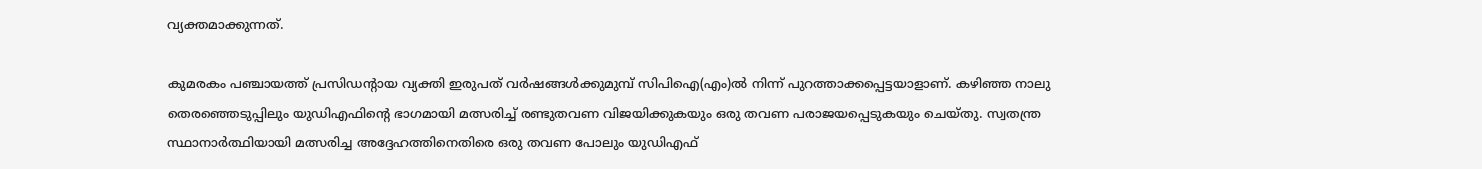വ്യക്തമാക്കുന്നത്.

കുമരകം പഞ്ചായത്ത് പ്രസിഡൻ്റായ വ്യക്തി ഇരുപത് വർഷങ്ങൾക്കുമുമ്പ് സിപിഐ(എം)ൽ നിന്ന് പുറത്താക്കപ്പെട്ടയാളാണ്. കഴിഞ്ഞ നാലു തെരഞ്ഞെടുപ്പിലും യുഡിഎഫിന്റെ ഭാഗമായി മത്സരിച്ച് രണ്ടുതവണ വിജയിക്കുകയും ഒരു തവണ പരാജയപ്പെടുകയും ചെയ്‌തു. സ്വതന്ത്ര സ്ഥാനാർത്ഥിയായി മത്സരിച്ച അദ്ദേഹത്തിനെതിരെ ഒരു തവണ പോലും യുഡിഎഫ്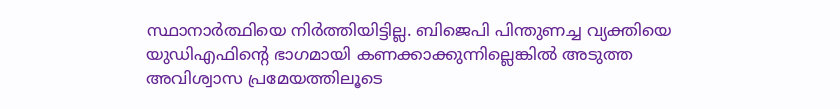സ്ഥാനാർത്ഥിയെ നിർത്തിയിട്ടില്ല. ബിജെപി പിന്തുണച്ച വ്യക്തിയെ യുഡിഎഫിൻ്റെ ഭാഗമായി കണക്കാക്കുന്നില്ലെങ്കിൽ അടുത്ത അവിശ്വാസ പ്രമേയത്തിലൂടെ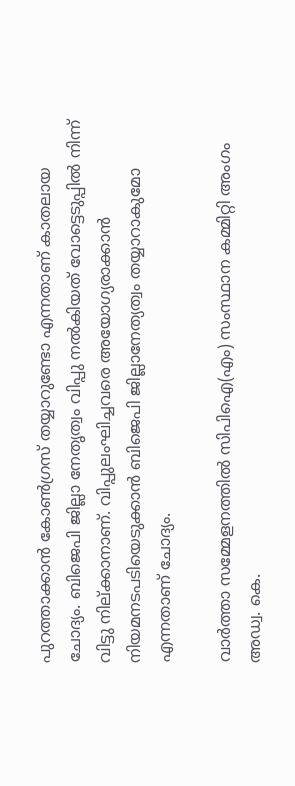പുറത്താക്കാൻ കോൺഗ്രസ് തയ്യാറുണ്ടോ എന്നതാണ് കാതലായ ചോദ്യം. ബിജെപി ജില്ലാ നേതൃത്വം വിപ്പു നൽകിയത് വോട്ടെടുപ്പിൽ നിന്ന് വിട്ടു നില്ക്കാനാണ്. വിപ്പുലംഘിച്ചവരെ അയോഗ്യരാക്കാൻ നിയമനടപടിയെടുക്കാൻ ബിജെപി ജില്ലാനേത്യത്വം തയ്യാറാകുമോ എന്നതാണ് ചോദ്യം.

വാർത്താ സമ്മേളനത്തിൽ സിപിഐ(എം) സംസ്ഥാന കമ്മിറ്റി അംഗം അഡ്വ. കെ.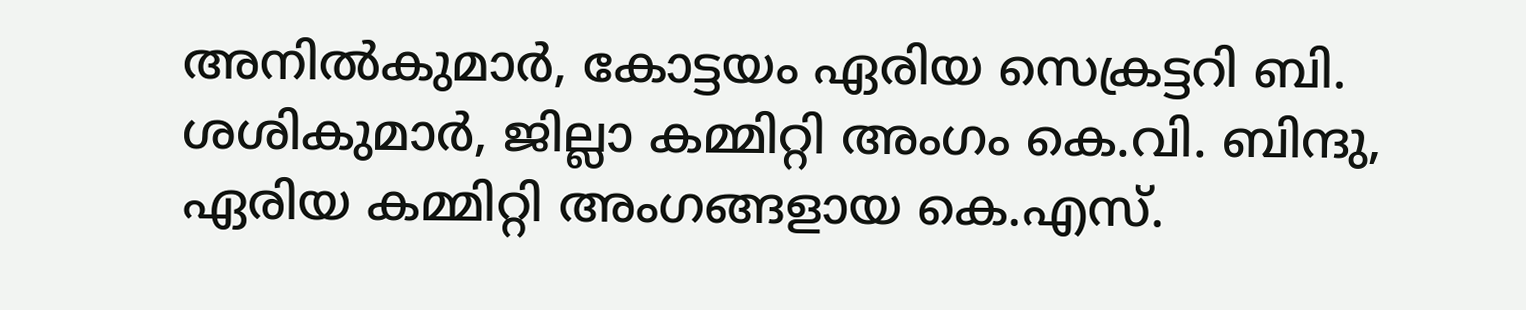അനിൽകുമാർ, കോട്ടയം ഏരിയ സെക്രട്ടറി ബി. ശശികുമാർ, ജില്ലാ കമ്മിറ്റി അംഗം കെ.വി. ബിന്ദു, ഏരിയ കമ്മിറ്റി അംഗങ്ങളായ കെ.എസ്.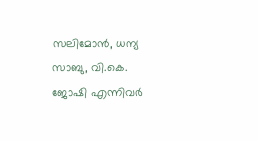സലിമോൻ, ധന്യ സാബു, വി.കെ. ജോഷി എന്നിവർ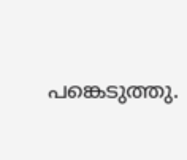പങ്കെടുത്തു.